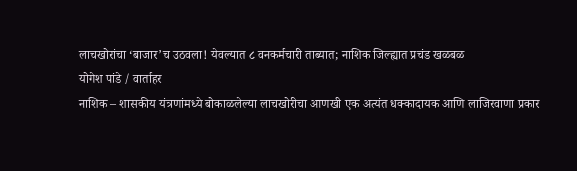लाचखोरांचा ‘बाजार’च उठवला! येवल्यात ८ वनकर्मचारी ताब्यात; नाशिक जिल्ह्यात प्रचंड खळबळ
योगेश पांडे / वार्ताहर
नाशिक – शासकीय यंत्रणांमध्ये बोकाळलेल्या लाचखोरीचा आणखी एक अत्यंत धक्कादायक आणि लाजिरवाणा प्रकार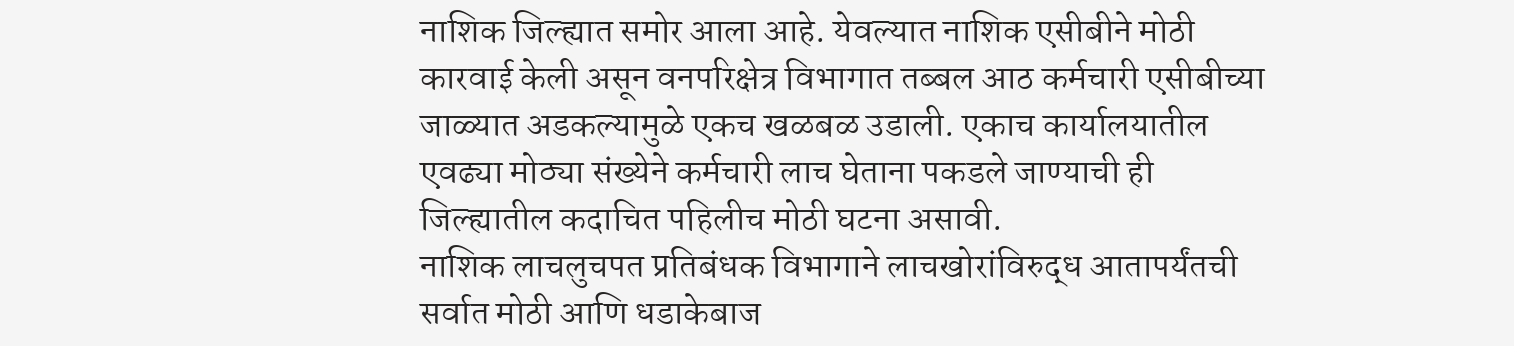नाशिक जिल्ह्यात समोर आला आहे. येवल्यात नाशिक एसीबीने मोठी कारवाई केली असून वनपरिक्षेत्र विभागात तब्बल आठ कर्मचारी एसीबीच्या जाळ्यात अडकल्यामुळे एकच खळबळ उडाली. एकाच कार्यालयातील एवढ्या मोठ्या संख्येने कर्मचारी लाच घेताना पकडले जाण्याची ही जिल्ह्यातील कदाचित पहिलीच मोठी घटना असावी.
नाशिक लाचलुचपत प्रतिबंधक विभागाने लाचखोरांविरुद्ध आतापर्यंतची सर्वात मोठी आणि धडाकेबाज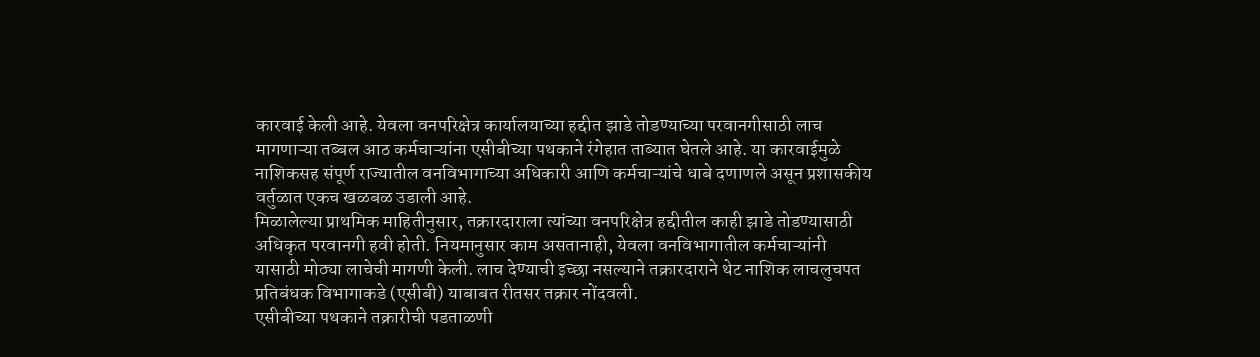कारवाई केली आहे. येवला वनपरिक्षेत्र कार्यालयाच्या हद्दीत झाडे तोडण्याच्या परवानगीसाठी लाच मागणाऱ्या तब्बल आठ कर्मचाऱ्यांना एसीबीच्या पथकाने रंगेहात ताब्यात घेतले आहे. या कारवाईमुळे नाशिकसह संपूर्ण राज्यातील वनविभागाच्या अधिकारी आणि कर्मचाऱ्यांचे धाबे दणाणले असून प्रशासकीय वर्तुळात एकच खळबळ उडाली आहे.
मिळालेल्या प्राथमिक माहितीनुसार, तक्रारदाराला त्यांच्या वनपरिक्षेत्र हद्दीतील काही झाडे तोडण्यासाठी अधिकृत परवानगी हवी होती. नियमानुसार काम असतानाही, येवला वनविभागातील कर्मचाऱ्यांनी यासाठी मोठ्या लाचेची मागणी केली. लाच देण्याची इच्छा नसल्याने तक्रारदाराने थेट नाशिक लाचलुचपत प्रतिबंधक विभागाकडे (एसीबी) याबाबत रीतसर तक्रार नोंदवली.
एसीबीच्या पथकाने तक्रारीची पडताळणी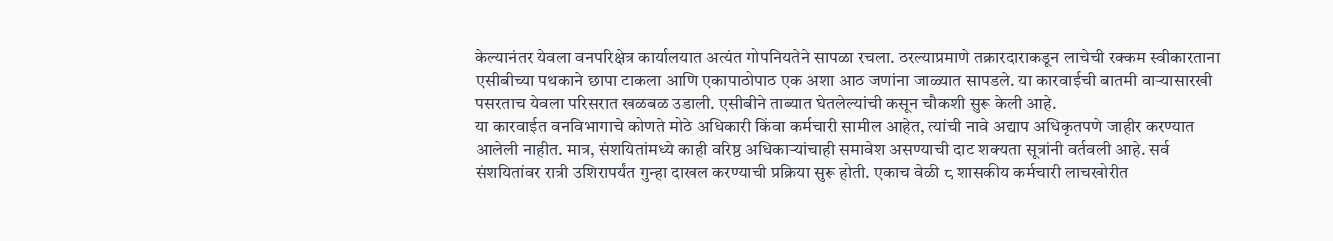केल्यानंतर येवला वनपरिक्षेत्र कार्यालयात अत्यंत गोपनियतेने सापळा रचला. ठरल्याप्रमाणे तक्रारदाराकडून लाचेची रक्कम स्वीकारताना एसीबीच्या पथकाने छापा टाकला आणि एकापाठोपाठ एक अशा आठ जणांना जाळ्यात सापडले. या कारवाईची बातमी वाऱ्यासारखी पसरताच येवला परिसरात खळबळ उडाली. एसीबीने ताब्यात घेतलेल्यांची कसून चौकशी सुरू केली आहे.
या कारवाईत वनविभागाचे कोणते मोठे अधिकारी किंवा कर्मचारी सामील आहेत, त्यांची नावे अद्याप अधिकृतपणे जाहीर करण्यात आलेली नाहीत. मात्र, संशयितांमध्ये काही वरिष्ठ अधिकाऱ्यांचाही समावेश असण्याची दाट शक्यता सूत्रांनी वर्तवली आहे. सर्व संशयितांवर रात्री उशिरापर्यंत गुन्हा दाखल करण्याची प्रक्रिया सुरू होती. एकाच वेळी ८ शासकीय कर्मचारी लाचखोरीत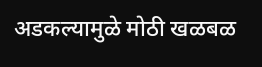अडकल्यामुळे मोठी खळबळ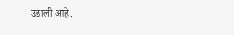उडाली आहे.